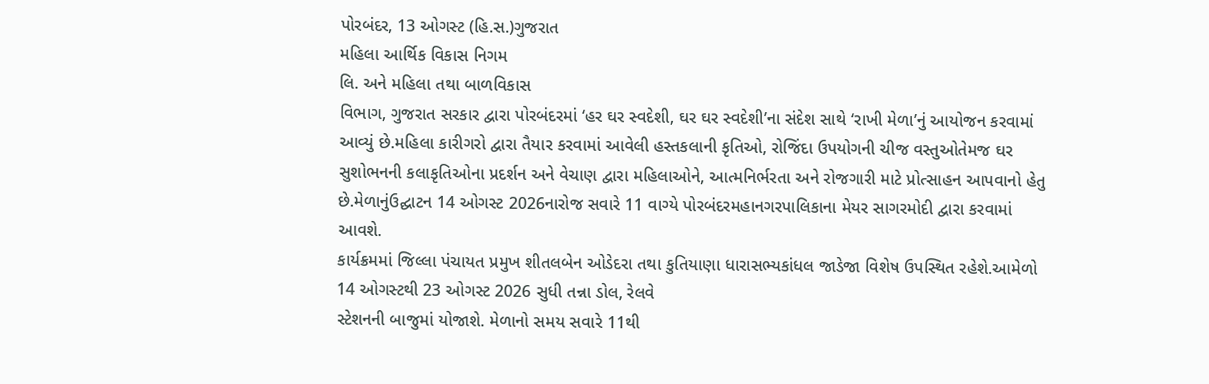પોરબંદર, 13 ઓગસ્ટ (હિ.સ.)ગુજરાત
મહિલા આર્થિક વિકાસ નિગમ
લિ. અને મહિલા તથા બાળવિકાસ
વિભાગ, ગુજરાત સરકાર દ્વારા પોરબંદરમાં ‘હર ઘર સ્વદેશી, ઘર ઘર સ્વદેશી’ના સંદેશ સાથે ‘રાખી મેળા’નું આયોજન કરવામાં આવ્યું છે.મહિલા કારીગરો દ્વારા તૈયાર કરવામાં આવેલી હસ્તકલાની કૃતિઓ, રોજિંદા ઉપયોગની ચીજ વસ્તુઓતેમજ ઘર સુશોભનની કલાકૃતિઓના પ્રદર્શન અને વેચાણ દ્વારા મહિલાઓને, આત્મનિર્ભરતા અને રોજગારી માટે પ્રોત્સાહન આપવાનો હેતુ છે.મેળાનુંઉદ્ઘાટન 14 ઓગસ્ટ 2026નારોજ સવારે 11 વાગ્યે પોરબંદરમહાનગરપાલિકાના મેયર સાગરમોદી દ્વારા કરવામાં આવશે.
કાર્યક્રમમાં જિલ્લા પંચાયત પ્રમુખ શીતલબેન ઓડેદરા તથા કુતિયાણા ધારાસભ્યકાંધલ જાડેજા વિશેષ ઉપસ્થિત રહેશે.આમેળો 14 ઓગસ્ટથી 23 ઓગસ્ટ 2026 સુધી તન્ના ડોલ, રેલવે
સ્ટેશનની બાજુમાં યોજાશે. મેળાનો સમય સવારે 11થી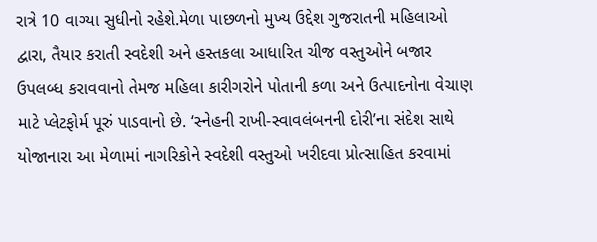રાત્રે 10 વાગ્યા સુધીનો રહેશે.મેળા પાછળનો મુખ્ય ઉદ્દેશ ગુજરાતની મહિલાઓ દ્વારા, તૈયાર કરાતી સ્વદેશી અને હસ્તકલા આધારિત ચીજ વસ્તુઓને બજાર ઉપલબ્ધ કરાવવાનો તેમજ મહિલા કારીગરોને પોતાની કળા અને ઉત્પાદનોના વેચાણ માટે પ્લેટફોર્મ પૂરું પાડવાનો છે. ‘સ્નેહની રાખી-સ્વાવલંબનની દોરી’ના સંદેશ સાથે યોજાનારા આ મેળામાં નાગરિકોને સ્વદેશી વસ્તુઓ ખરીદવા પ્રોત્સાહિત કરવામાં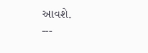આવશે.
---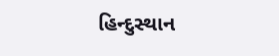હિન્દુસ્થાન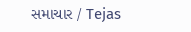સમાચાર / Tejas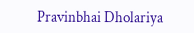Pravinbhai Dholariya